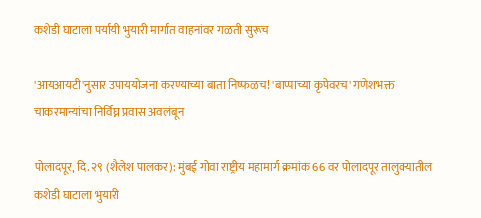कशेडी घाटाला पर्यायी भुयारी मार्गात वाहनांवर गळती सुरूच

'आयआयटी'नुसार उपाययोजना करण्याच्या बाता निष्फळच! 'बाप्पाच्या कृपेवरच' गणेशभक्त चाकरमान्यांचा निर्विघ्न प्रवास अवलंबून

पोलादपूर, दि. २९ (शैलेश पालकर): मुंबई गोवा राष्ट्रीय महामार्ग क्रमांक 66 वर पोलादपूर तालुक्यातील कशेडी घाटाला भुयारी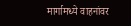मार्गामध्ये वाहनांवर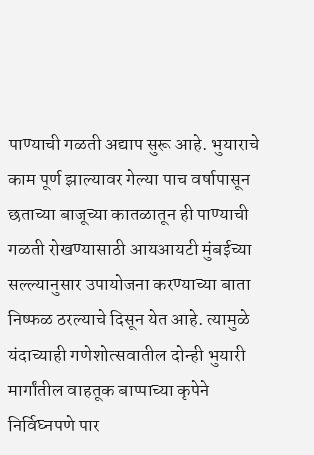पाण्याची गळती अद्याप सुरू आहे. भुयाराचे काम पूर्ण झाल्यावर गेल्या पाच वर्षापासून छताच्या बाजूच्या कातळातून ही पाण्याची गळती रोखण्यासाठी आयआयटी मुंबईच्या सल्ल्यानुसार उपायोजना करण्याच्या बाता निष्फळ ठरल्याचे दिसून येत आहे. त्यामुळे यंदाच्याही गणेशोत्सवातील दोन्ही भुयारी मार्गांतील वाहतूक बाप्पाच्या कृपेने निर्विघ्नपणे पार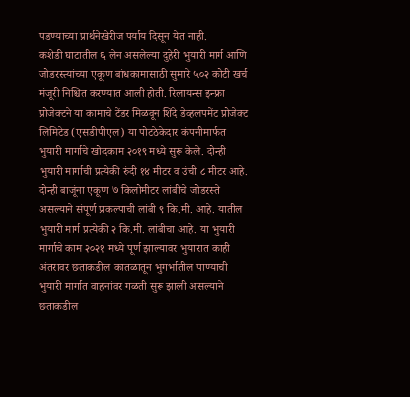पडण्याच्या प्रार्थनेखेरीज पर्याय दिसून येत नाही.
कशेडी घाटातील ६ लेन असलेल्या दुहेरी भुयारी मार्ग आणि जोडरस्त्यांच्या एकूण बांधकामासाठी सुमारे ५०२ कोटी खर्च मंजूरी निश्चित करण्यात आली होती. रिलायन्स इन्फ्रा प्रोजेक्टने या कामाचे टेंडर मिळवून शिंदे डेव्हलपमेंट प्रोजेक्ट लिमिटेड (एसडीपीएल) या पोटठेकेदार कंपनीमार्फत भुयारी मार्गाचे खोदकाम २०१९ मध्ये सुरू केले. दोन्ही भुयारी मार्गाची प्रत्येकी रुंदी १४ मीटर व उंची ८ मीटर आहे. दोन्ही बाजूंना एकूण ७ किलोमीटर लांबीचे जोडरस्ते असल्याने संपूर्ण प्रकल्पाची लांबी ९ कि.मी. आहे. यातील भुयारी मार्ग प्रत्येकी २ कि.मी. लांबीचा आहे. या भुयारी मार्गाचे काम २०२१ मध्ये पूर्ण झाल्यावर भुयारात काही अंतरावर छताकडील कातळातून भुगर्भातील पाण्याची भुयारी मार्गात वाहनांवर गळती सुरू झाली असल्याने छताकडील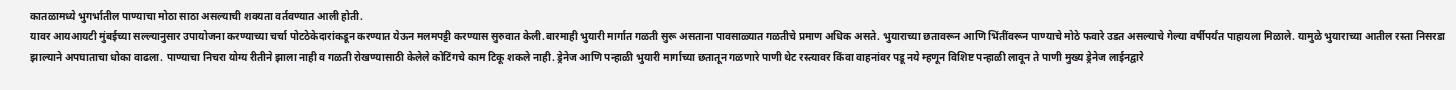कातळामध्ये भुगर्भातील पाण्याचा मोठा साठा असल्याची शक्यता वर्तवण्यात आली होती.
यावर आयआयटी मुंबईच्या सल्ल्यानुसार उपायोजना करण्याच्या चर्चा पोटठेकेदारांकडून करण्यात येऊन मलमपट्टी करण्यास सुरुवात केली.बारमाही भुयारी मार्गात गळती सुरू असताना पावसाळ्यात गळतीचे प्रमाण अधिक असते. भुयाराच्या छतावरून आणि भिंतींवरून पाण्याचे मोठे फवारे उडत असल्याचे गेल्या वर्षीपर्यंत पाहायला मिळाले. यामुळे भुयाराच्या आतील रस्ता निसरडा झाल्याने अपघाताचा धोका वाढला. पाण्याचा निचरा योग्य रीतीने झाला नाही व गळती रोखण्यासाठी केलेले कोटिंगचे काम टिकू शकले नाही. ड्रेनेज आणि पन्हाळी भुयारी मार्गाच्या छतातून गळणारे पाणी थेट रस्त्यावर किंवा वाहनांवर पडू नये म्हणून विशिष्ट पन्हाळी लावून ते पाणी मुख्य ड्रेनेज लाईनद्वारे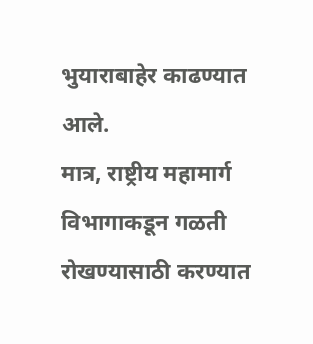भुयाराबाहेर काढण्यात आले.
मात्र, राष्ट्रीय महामार्ग विभागाकडून गळती रोखण्यासाठी करण्यात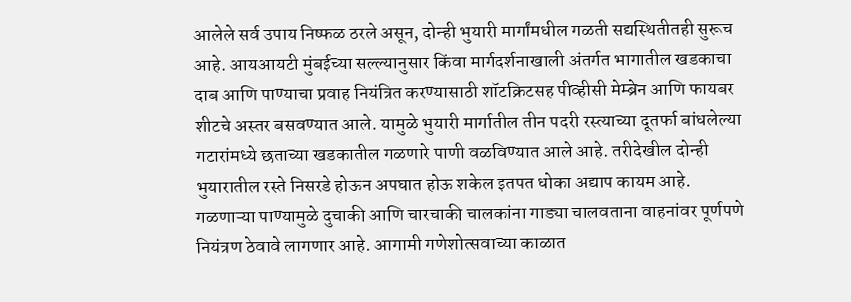आलेले सर्व उपाय निष्फळ ठरले असून, दोन्ही भुयारी मार्गांमधील गळती सद्यस्थितीतही सुरूच आहे. आयआयटी मुंबईच्या सल्ल्यानुसार किंवा मार्गदर्शनाखाली अंतर्गत भागातील खडकाचा दाब आणि पाण्याचा प्रवाह नियंत्रित करण्यासाठी शॉटक्रिटसह पीव्हीसी मेम्ब्रेन आणि फायबर शीटचे अस्तर बसवण्यात आले. यामुळे भुयारी मार्गातील तीन पदरी रस्त्याच्या दूतर्फा बांधलेल्या गटारांमध्ये छताच्या खडकातील गळणारे पाणी वळविण्यात आले आहे. तरीदेखील दोन्ही भुयारातील रस्ते निसरडे होऊन अपघात होऊ शकेल इतपत धोका अद्याप कायम आहे. गळणाऱ्या पाण्यामुळे दुचाकी आणि चारचाकी चालकांना गाड्या चालवताना वाहनांवर पूर्णपणे नियंत्रण ठेवावे लागणार आहे. आगामी गणेशोत्सवाच्या काळात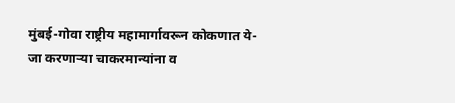मुंबई-गोवा राष्ट्रीय महामार्गावरून कोकणात ये-जा करणाऱ्या चाकरमान्यांना व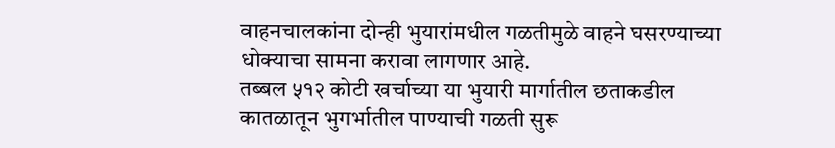वाहनचालकांना दोन्ही भुयारांमधील गळतीमुळे वाहने घसरण्याच्या धोक्याचा सामना करावा लागणार आहे.
तब्बल ५१२ कोटी खर्चाच्या या भुयारी मार्गातील छताकडील कातळातून भुगर्भातील पाण्याची गळती सुरू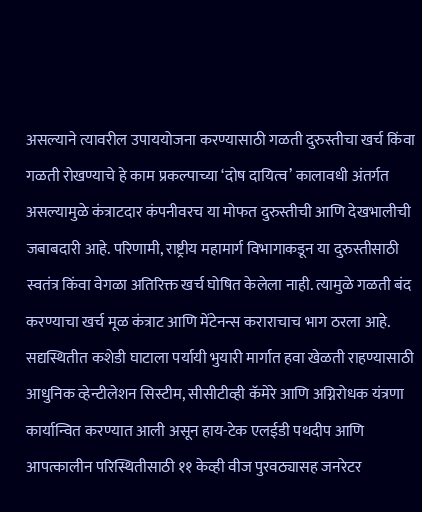असल्याने त्यावरील उपाययोजना करण्यासाठी गळती दुरुस्तीचा खर्च किंवा गळती रोखण्याचे हे काम प्रकल्पाच्या ‘दोष दायित्व’ कालावधी अंतर्गत असल्यामुळे कंत्राटदार कंपनीवरच या मोफत दुरुस्तीची आणि देखभालीची जबाबदारी आहे. परिणामी, राष्ट्रीय महामार्ग विभागाकडून या दुरुस्तीसाठी स्वतंत्र किंवा वेगळा अतिरिक्त खर्च घोषित केलेला नाही. त्यामुळे गळती बंद करण्याचा खर्च मूळ कंत्राट आणि मेंटेनन्स कराराचाच भाग ठरला आहे.
सद्यस्थितीत कशेडी घाटाला पर्यायी भुयारी मार्गात हवा खेळती राहण्यासाठी आधुनिक व्हेन्टीलेशन सिस्टीम, सीसीटीव्ही कॅमेरे आणि अग्निरोधक यंत्रणा कार्यान्वित करण्यात आली असून हाय-टेक एलईडी पथदीप आणि आपत्कालीन परिस्थितीसाठी ११ केव्ही वीज पुरवठ्यासह जनरेटर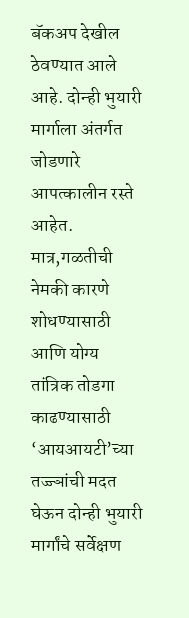बॅकअप देखील ठेवण्यात आले आहे. दोन्ही भुयारी मार्गाला अंतर्गत जोडणारे आपत्कालीन रस्ते आहेत. मात्र,गळतीची नेमकी कारणे शोधण्यासाठी आणि योग्य तांत्रिक तोडगा काढण्यासाठी ‘आयआयटी’च्या तज्ज्ञांची मदत घेऊन दोन्ही भुयारी मार्गांचे सर्वेक्षण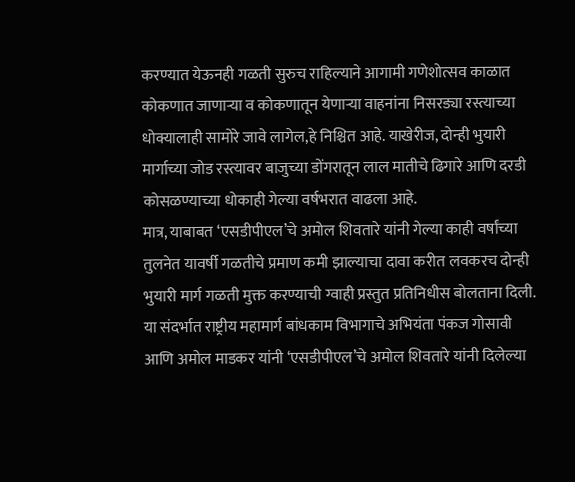करण्यात येऊनही गळती सुरुच राहिल्याने आगामी गणेशोत्सव काळात कोकणात जाणाऱ्या व कोकणातून येणाऱ्या वाहनांना निसरड्या रस्त्याच्या धोक्यालाही सामोरे जावे लागेल,हे निश्चित आहे. याखेरीज, दोन्ही भुयारी मार्गाच्या जोड रस्त्यावर बाजुच्या डोंगरातून लाल मातीचे ढिगारे आणि दरडी कोसळण्याच्या धोकाही गेल्या वर्षभरात वाढला आहे.
मात्र, याबाबत ‘एसडीपीएल’चे अमोल शिवतारे यांनी गेल्या काही वर्षांच्या तुलनेत यावर्षी गळतीचे प्रमाण कमी झाल्याचा दावा करीत लवकरच दोन्ही भुयारी मार्ग गळती मुक्त करण्याची ग्वाही प्रस्तुत प्रतिनिधीस बोलताना दिली. या संदर्भात राष्ट्रीय महामार्ग बांधकाम विभागाचे अभियंता पंकज गोसावी आणि अमोल माडकर यांनी ‘एसडीपीएल’चे अमोल शिवतारे यांनी दिलेल्या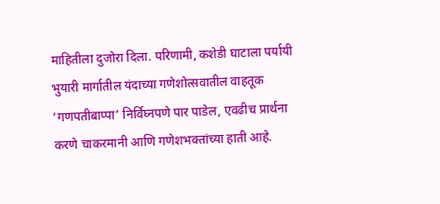माहितीला दुजोरा दिला. परिणामी, कशेडी घाटाला पर्यायी भुयारी मार्गातील यंदाच्या गणेशोत्सवातील वाहतूक ‘गणपतीबाप्पा’ निर्विघ्नपणे पार पाडेल, एवढीच प्रार्थना करणे चाकरमानी आणि गणेशभक्तांच्या हाती आहे.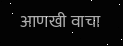आणखी वाचा